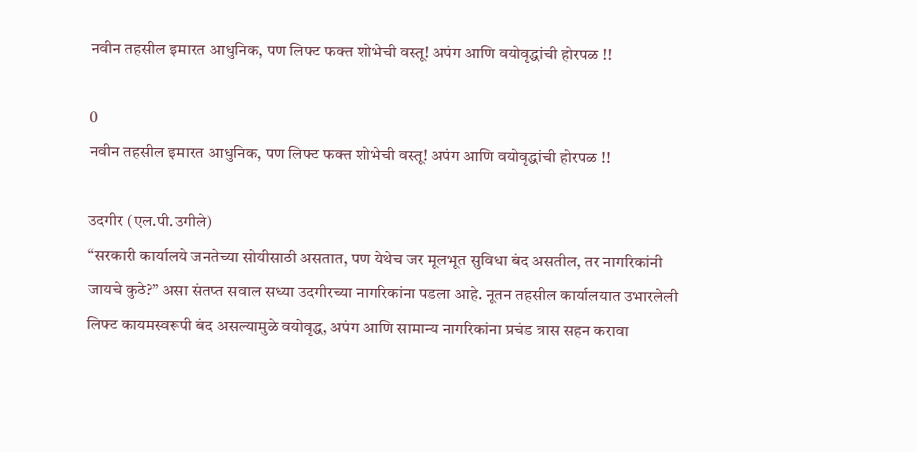नवीन तहसील इमारत आधुनिक, पण लिफ्ट फक्त शोभेची वस्तू! अपंग आणि वयोवृद्धांची होरपळ !!

0
नवीन तहसील इमारत आधुनिक, पण लिफ्ट फक्त शोभेची वस्तू! अपंग आणि वयोवृद्धांची होरपळ !!

उदगीर (एल.पी.उगीले)
“सरकारी कार्यालये जनतेच्या सोयीसाठी असतात, पण येथेच जर मूलभूत सुविधा बंद असतील, तर नागरिकांनी जायचे कुठे?” असा संतप्त सवाल सध्या उदगीरच्या नागरिकांना पडला आहे. नूतन तहसील कार्यालयात उभारलेली लिफ्ट कायमस्वरूपी बंद असल्यामुळे वयोवृद्ध, अपंग आणि सामान्य नागरिकांना प्रचंड त्रास सहन करावा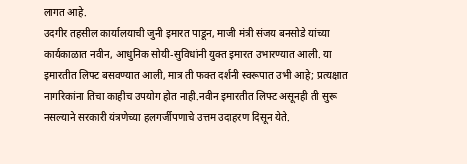लागत आहे.
उदगीर तहसील कार्यालयाची जुनी इमारत पाडून, माजी मंत्री संजय बनसोडे यांच्या कार्यकाळात नवीन, आधुनिक सोयी-सुविधांनी युक्त इमारत उभारण्यात आली. या इमारतीत लिफ्ट बसवण्यात आली, मात्र ती फक्त दर्शनी स्वरूपात उभी आहे; प्रत्यक्षात नागरिकांना तिचा काहीच उपयोग होत नाही.नवीन इमारतीत लिफ्ट असूनही ती सुरू नसल्याने सरकारी यंत्रणेच्या हलगर्जीपणाचे उत्तम उदाहरण दिसून येते.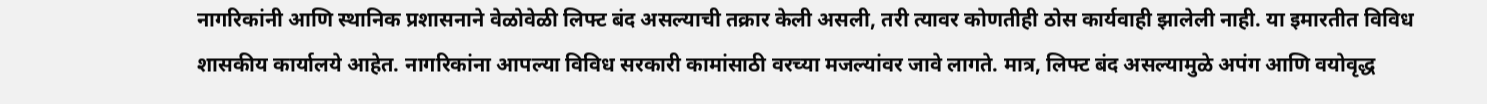नागरिकांनी आणि स्थानिक प्रशासनाने वेळोवेळी लिफ्ट बंद असल्याची तक्रार केली असली, तरी त्यावर कोणतीही ठोस कार्यवाही झालेली नाही. या इमारतीत विविध शासकीय कार्यालये आहेत. नागरिकांना आपल्या विविध सरकारी कामांसाठी वरच्या मजल्यांवर जावे लागते. मात्र, लिफ्ट बंद असल्यामुळे अपंग आणि वयोवृद्ध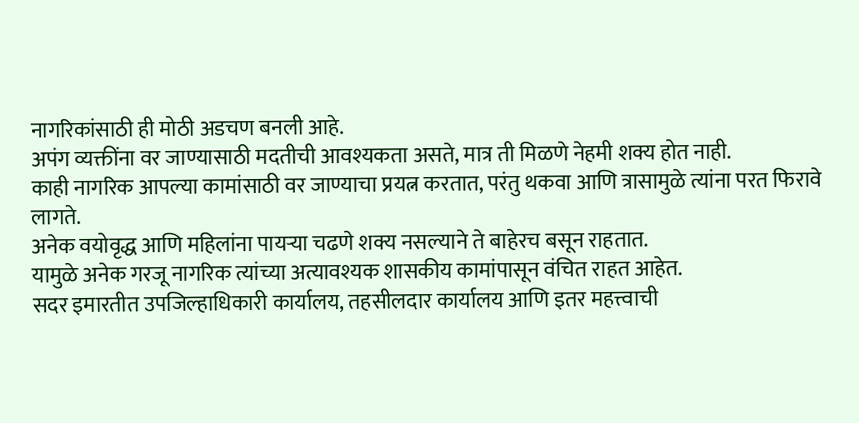नागरिकांसाठी ही मोठी अडचण बनली आहे.
अपंग व्यक्तींना वर जाण्यासाठी मदतीची आवश्यकता असते, मात्र ती मिळणे नेहमी शक्य होत नाही.
काही नागरिक आपल्या कामांसाठी वर जाण्याचा प्रयत्न करतात, परंतु थकवा आणि त्रासामुळे त्यांना परत फिरावे लागते.
अनेक वयोवृद्ध आणि महिलांना पायऱ्या चढणे शक्य नसल्याने ते बाहेरच बसून राहतात.
यामुळे अनेक गरजू नागरिक त्यांच्या अत्यावश्यक शासकीय कामांपासून वंचित राहत आहेत.
सदर इमारतीत उपजिल्हाधिकारी कार्यालय, तहसीलदार कार्यालय आणि इतर महत्त्वाची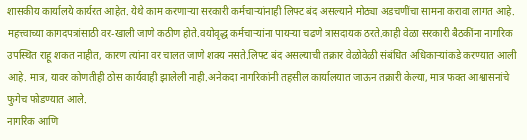शासकीय कार्यालये कार्यरत आहेत. येथे काम करणाऱ्या सरकारी कर्मचाऱ्यांनाही लिफ्ट बंद असल्याने मोठ्या अडचणींचा सामना करावा लागत आहे.
महत्त्वाच्या कागदपत्रांसाठी वर-खाली जाणे कठीण होते.वयोवृद्ध कर्मचाऱ्यांना पायऱ्या चढणे त्रासदायक ठरते.काही वेळा सरकारी बैठकींना नागरिक उपस्थित राहू शकत नाहीत, कारण त्यांना वर चालत जाणे शक्य नसते.लिफ्ट बंद असल्याची तक्रार वेळोवेळी संबंधित अधिकाऱ्यांकडे करण्यात आली आहे. मात्र, यावर कोणतीही ठोस कार्यवाही झालेली नाही.अनेकदा नागरिकांनी तहसील कार्यालयात जाऊन तक्रारी केल्या, मात्र फक्त आश्वासनांचे फुगेच फोडण्यात आले.
नागरिक आणि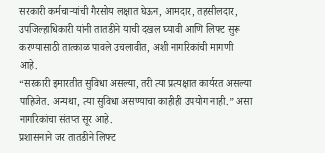सरकारी कर्मचाऱ्यांची गैरसोय लक्षात घेऊन, आमदार, तहसीलदार, उपजिल्हाधिकारी यांनी तातडीने याची दखल घ्यावी आणि लिफ्ट सुरू करण्यासाठी तात्काळ पावले उचलावीत, अशी नागरिकांची मागणी आहे.
“सरकारी इमारतीत सुविधा असल्या, तरी त्या प्रत्यक्षात कार्यरत असल्या पाहिजेत. अन्यथा, त्या सुविधा असण्याचा काहीही उपयोग नाही.” असा नागरिकांचा संतप्त सूर आहे.
प्रशासनाने जर तातडीने लिफ्ट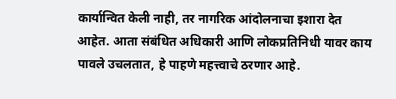कार्यान्वित केली नाही, तर नागरिक आंदोलनाचा इशारा देत आहेत. आता संबंधित अधिकारी आणि लोकप्रतिनिधी यावर काय पावले उचलतात, हे पाहणे महत्त्वाचे ठरणार आहे.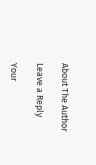About The Author

Leave a Reply

Your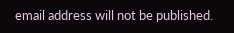email address will not be published.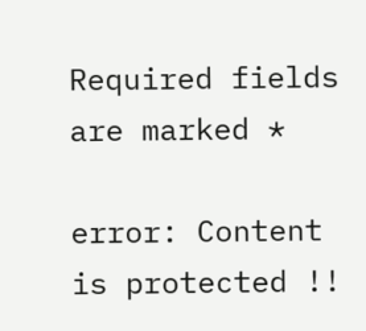Required fields are marked *

error: Content is protected !!